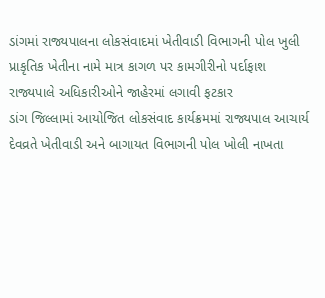ડાંગમાં રાજ્યપાલના લોકસંવાદમાં ખેતીવાડી વિભાગની પોલ ખુલી
પ્રાકૃતિક ખેતીના નામે માત્ર કાગળ પર કામગીરીનો પર્દાફાશ
રાજ્યપાલે અધિકારીઓને જાહેરમાં લગાવી ફટકાર
ડાંગ જિલ્લામાં આયોજિત લોકસંવાદ કાર્યક્રમમાં રાજ્યપાલ આચાર્ય દેવવ્રતે ખેતીવાડી અને બાગાયત વિભાગની પોલ ખોલી નાખતા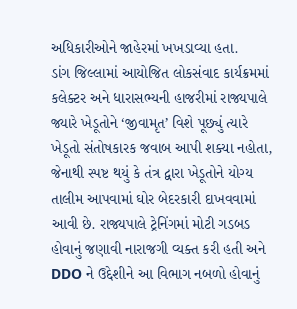અધિકારીઓને જાહેરમાં ખખડાવ્યા હતા.
ડાંગ જિલ્લામાં આયોજિત લોકસંવાદ કાર્યક્રમમાં કલેક્ટર અને ધારાસભ્યની હાજરીમાં રાજ્યપાલે જ્યારે ખેડૂતોને ‘જીવામૃત’ વિશે પૂછ્યું ત્યારે ખેડૂતો સંતોષકારક જવાબ આપી શક્યા નહોતા, જેનાથી સ્પષ્ટ થયું કે તંત્ર દ્વારા ખેડૂતોને યોગ્ય તાલીમ આપવામાં ઘોર બેદરકારી દાખવવામાં આવી છે. રાજ્યપાલે ટ્રેનિંગમાં મોટી ગડબડ હોવાનું જણાવી નારાજગી વ્યક્ત કરી હતી અને DDO ને ઉદ્દેશીને આ વિભાગ નબળો હોવાનું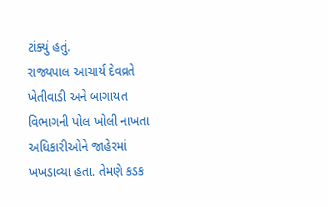ટાંક્યું હતું.
રાજ્યપાલ આચાર્ય દેવવ્રતે ખેતીવાડી અને બાગાયત વિભાગની પોલ ખોલી નાખતા અધિકારીઓને જાહેરમાં ખખડાવ્યા હતા. તેમણે કડક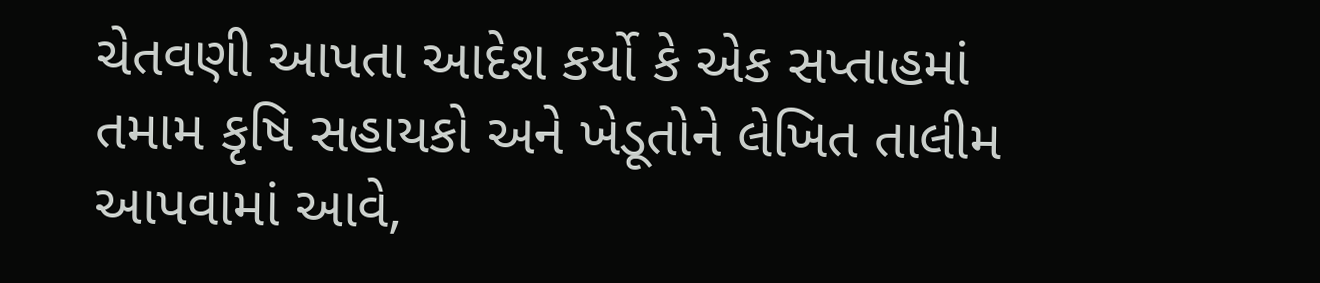ચેતવણી આપતા આદેશ કર્યો કે એક સપ્તાહમાં તમામ કૃષિ સહાયકો અને ખેડૂતોને લેખિત તાલીમ આપવામાં આવે,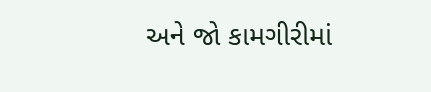અને જો કામગીરીમાં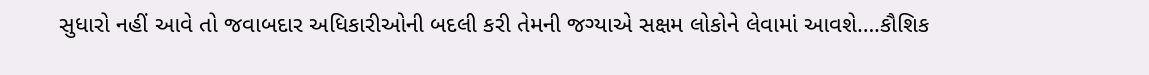સુધારો નહીં આવે તો જવાબદાર અધિકારીઓની બદલી કરી તેમની જગ્યાએ સક્ષમ લોકોને લેવામાં આવશે….કૌશિક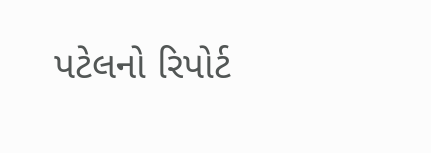પટેલનો રિપોર્ટ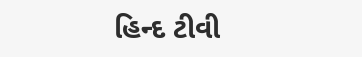હિન્દ ટીવી